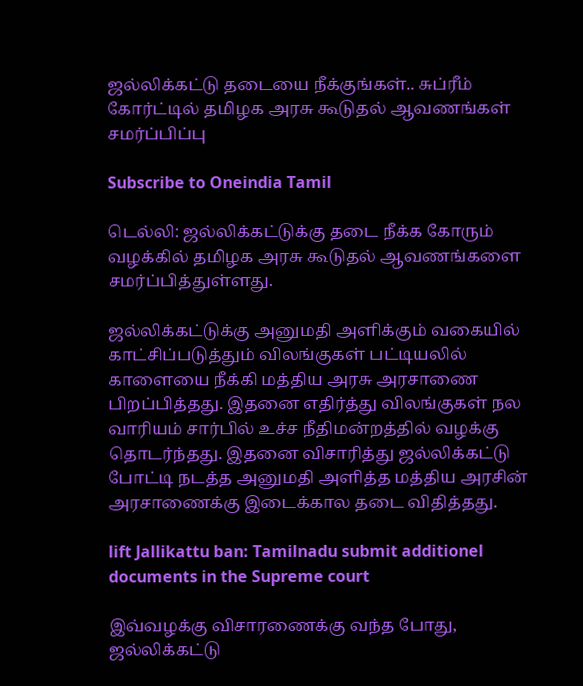ஜல்லிக்கட்டு தடையை நீக்குங்கள்.. சுப்ரீம் கோர்ட்டில் தமிழக அரசு கூடுதல் ஆவணங்கள் சமர்ப்பிப்பு

Subscribe to Oneindia Tamil

டெல்லி: ஜல்லிக்கட்டுக்கு தடை நீக்க கோரும் வழக்கில் தமிழக அரசு கூடுதல் ஆவணங்களை சமர்ப்பித்துள்ளது.

ஜல்லிக்கட்டுக்கு அனுமதி அளிக்கும் வகையில் காட்சிப்படுத்தும் விலங்குகள் பட்டியலில் காளையை நீக்கி மத்திய அரசு அரசாணை பிறப்பித்தது. இதனை எதிர்த்து விலங்குகள் நல வாரியம் சார்பில் உச்ச நீதிமன்றத்தில் வழக்கு தொடர்ந்தது. இதனை விசாரித்து ஜல்லிக்கட்டு போட்டி நடத்த அனுமதி அளித்த மத்திய அரசின் அரசாணைக்கு இடைக்கால தடை விதித்தது.

lift Jallikattu ban: Tamilnadu submit additionel documents in the Supreme court

இவ்வழக்கு விசாரணைக்கு வந்த போது, ஜல்லிக்கட்டு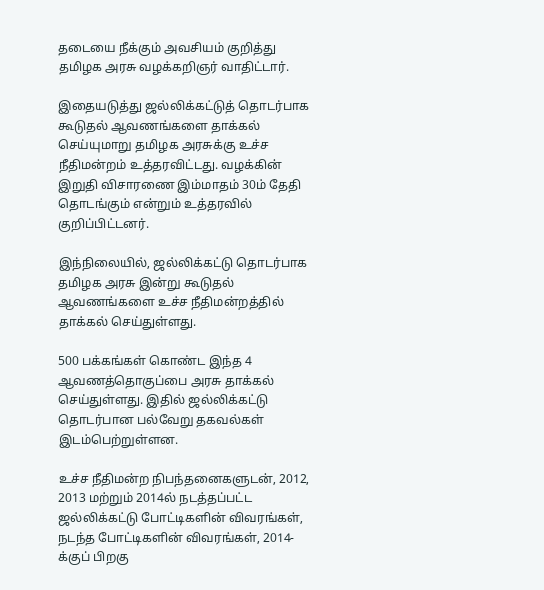தடையை நீக்கும் அவசியம் குறித்து தமிழக அரசு வழக்கறிஞர் வாதிட்டார்.

இதையடுத்து ஜல்லிக்கட்டுத் தொடர்பாக கூடுதல் ஆவணங்களை தாக்கல் செய்யுமாறு தமிழக அரசுக்கு உச்ச நீதிமன்றம் உத்தரவிட்டது. வழக்கின் இறுதி விசாரணை இம்மாதம் 30ம் தேதி தொடங்கும் என்றும் உத்தரவில் குறிப்பிட்டனர்.

இந்நிலையில், ஜல்லிக்கட்டு தொடர்பாக தமிழக அரசு இன்று கூடுதல் ஆவணங்களை உச்ச நீதிமன்றத்தில் தாக்கல் செய்துள்ளது.

500 பக்கங்கள் கொண்ட இந்த 4 ஆவணத்தொகுப்பை அரசு தாக்கல் செய்துள்ளது. இதில் ஜல்லிக்கட்டு தொடர்பான பல்வேறு தகவல்கள் இடம்பெற்றுள்ளன.

உச்ச நீதிமன்ற நிபந்தனைகளுடன், 2012, 2013 மற்றும் 2014ல் நடத்தப்பட்ட ஜல்லிக்கட்டு போட்டிகளின் விவரங்கள், நடந்த போட்டிகளின் விவரங்கள், 2014-க்குப் பிறகு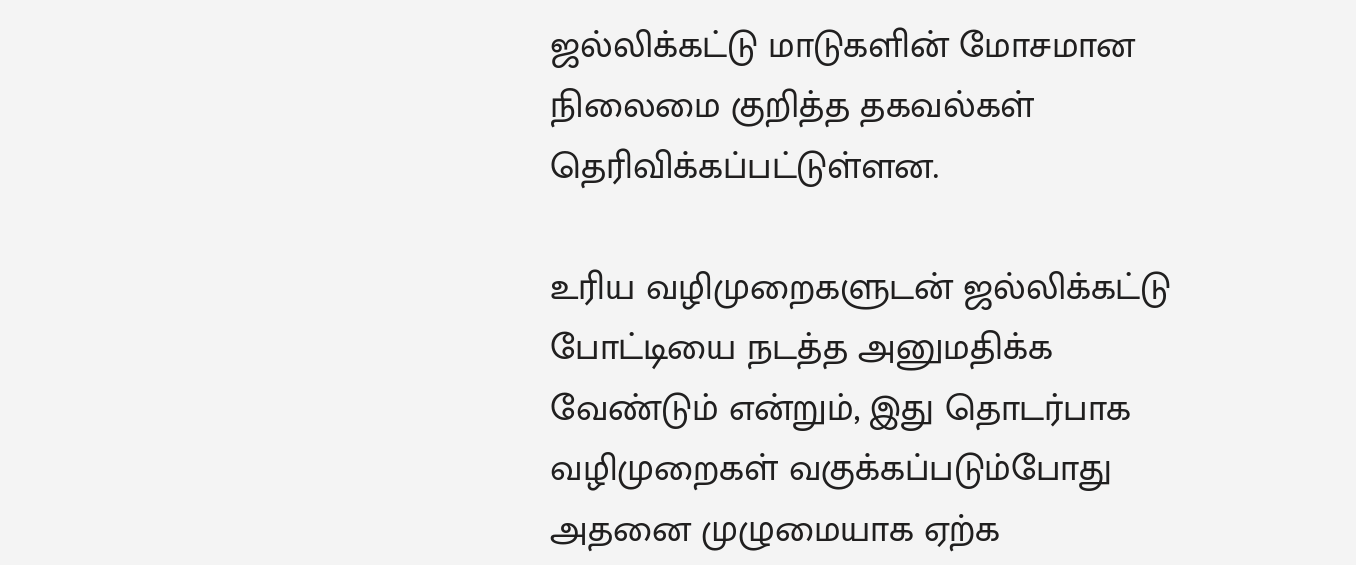ஜல்லிக்கட்டு மாடுகளின் மோசமான நிலைமை குறித்த தகவல்கள் தெரிவிக்கப்பட்டுள்ளன.

உரிய வழிமுறைகளுடன் ஜல்லிக்கட்டு போட்டியை நடத்த அனுமதிக்க வேண்டும் என்றும், இது தொடர்பாக வழிமுறைகள் வகுக்கப்படும்போது அதனை முழுமையாக ஏற்க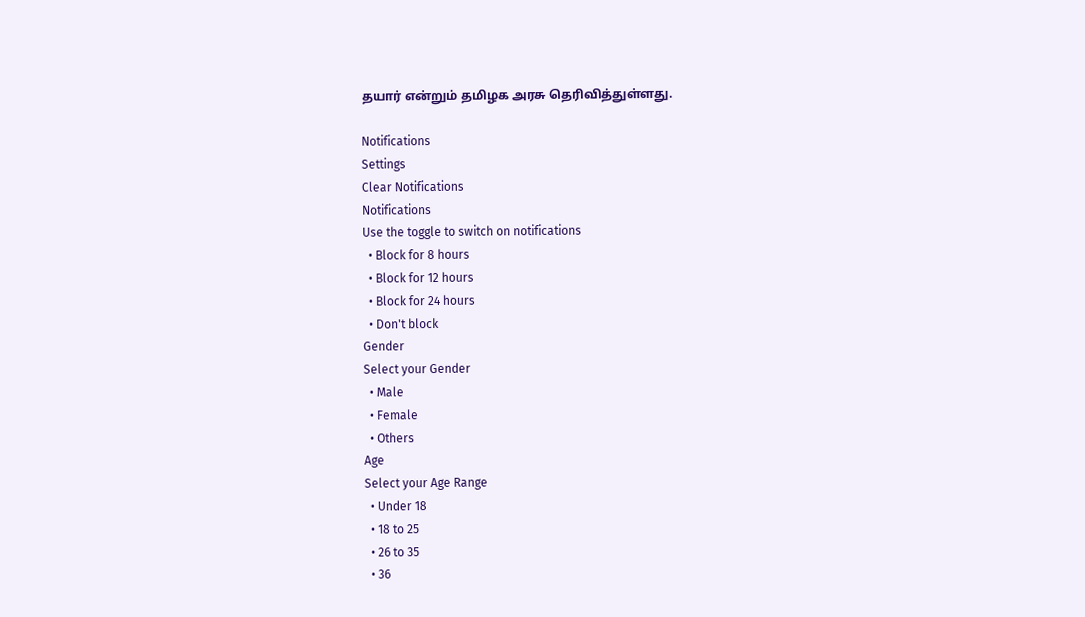தயார் என்றும் தமிழக அரசு தெரிவித்துள்ளது.

Notifications
Settings
Clear Notifications
Notifications
Use the toggle to switch on notifications
  • Block for 8 hours
  • Block for 12 hours
  • Block for 24 hours
  • Don't block
Gender
Select your Gender
  • Male
  • Female
  • Others
Age
Select your Age Range
  • Under 18
  • 18 to 25
  • 26 to 35
  • 36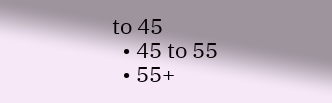to 45
  • 45 to 55
  • 55+